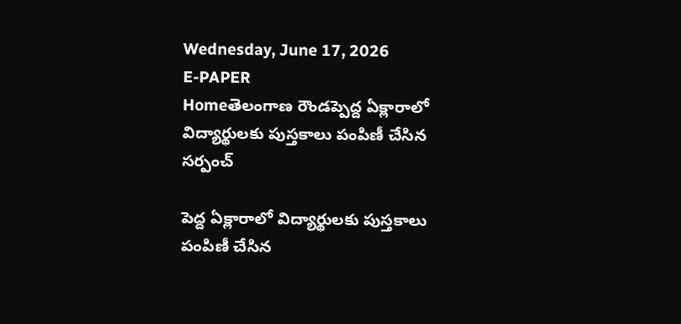Wednesday, June 17, 2026
E-PAPER
Homeతెలంగాణ రౌండప్పెద్ద ఏక్లారాలో విద్యార్థులకు పుస్తకాలు పంపిణీ చేసిన సర్పంచ్

పెద్ద ఏక్లారాలో విద్యార్థులకు పుస్తకాలు పంపిణీ చేసిన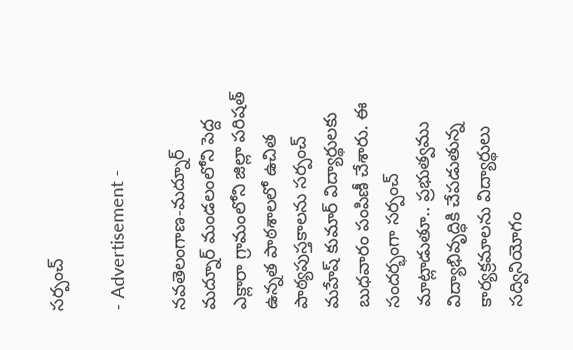సర్పంచ్

- Advertisement -

నవతెలంగాణ-మద్నూర్
మద్నూర్ మండలంలోని పెద్ద ఎక్లారా గ్రామంలోని జిల్లా పరిషత్ ఉన్నత పాఠశాలలో ఉచిత పాఠ్యపుస్తకాలను సర్పంచ్ మహేష్ కుమార్ విద్యార్థులకు బుధవారం పంపిణీ చేశారు. ఈ సందర్భంగా సర్పంచ్ మాట్లాడుతూ.. ప్రభుత్వము విద్యాభివృద్ధికి చేపడుతున్న కార్యక్రమాలను విద్యార్థులు సద్వినియోగం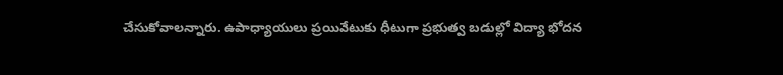చేసుకోవాలన్నారు. ఉపాధ్యాయులు ప్రయివేటుకు ధీటుగా ప్రభుత్వ బడుల్లో విద్యా భోదన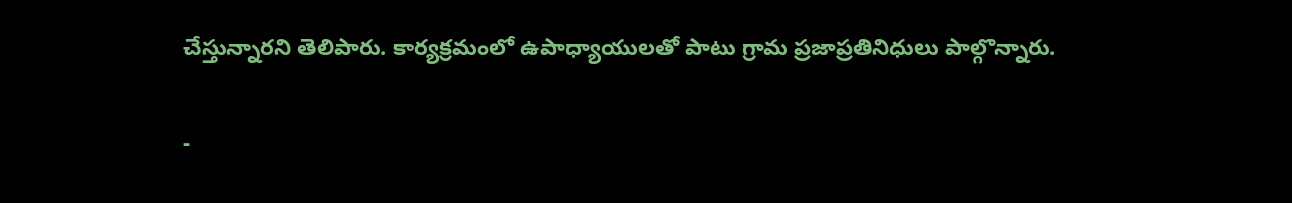చేస్తున్నారని తెలిపారు. కార్యక్రమంలో ఉపాధ్యాయులతో పాటు గ్రామ ప్రజాప్రతినిధులు పాల్గొన్నారు.

-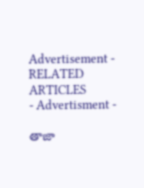Advertisement -
RELATED ARTICLES
- Advertisment -

తాజా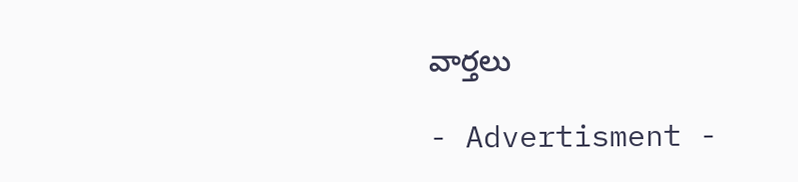వార్తలు

- Advertisment -